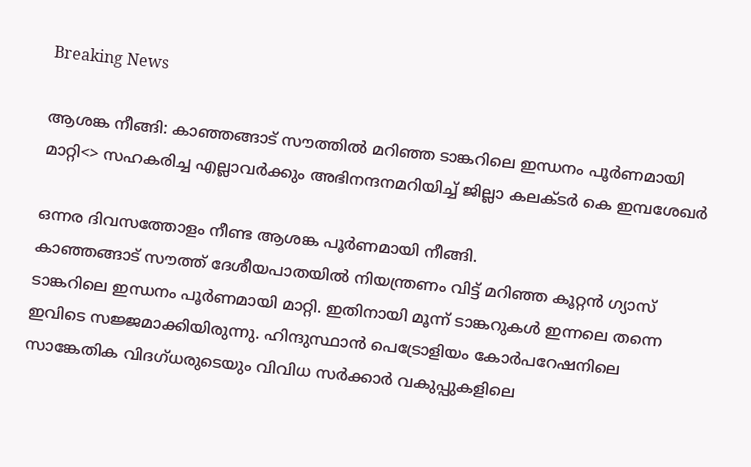Breaking News

ആശങ്ക നീങ്ങി: കാഞ്ഞങ്ങാട് സൗത്തിൽ മറിഞ്ഞ ടാങ്കറിലെ ഇന്ധനം പൂർണമായി മാറ്റി<> സഹകരിച്ച എല്ലാവർക്കും അഭിനന്ദനമറിയിച്ച് ജില്ലാ കലക്ടർ കെ ഇമ്പശേഖർ

ഒന്നര ദിവസത്തോളം നീണ്ട ആശങ്ക പൂർണമായി നീങ്ങി.
കാഞ്ഞങ്ങാട് സൗത്ത് ദേശീയപാതയിൽ നിയന്ത്രണം വിട്ട് മറിഞ്ഞ കൂറ്റൻ ഗ്യാസ് ടാങ്കറിലെ ഇന്ധനം പൂർണമായി മാറ്റി. ഇതിനായി മൂന്ന് ടാങ്കറുകൾ ഇന്നലെ തന്നെ ഇവിടെ സജ്ജമാക്കിയിരുന്നു. ഹിന്ദുസ്ഥാൻ പെട്രോളിയം കോർപറേഷനിലെ സാങ്കേതിക വിദഗ്ധരുടെയും വിവിധ സർക്കാർ വകുപ്പുകളിലെ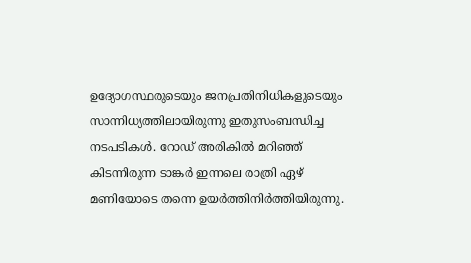ഉദ്യോഗസ്ഥരുടെയും ജനപ്രതിനിധികളുടെയും സാന്നിധ്യത്തിലായിരുന്നു ഇതുസംബന്ധിച്ച നടപടികൾ. റോഡ് അരികിൽ മറിഞ്ഞ് കിടന്നിരുന്ന ടാങ്കർ ഇന്നലെ രാത്രി ഏഴ് മണിയോടെ തന്നെ ഉയർത്തിനിർത്തിയിരുന്നു.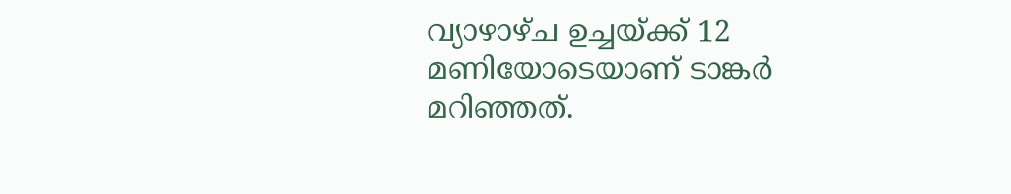വ്യാഴാഴ്ച ഉച്ചയ്ക്ക് 12 മണിയോടെയാണ് ടാങ്കർ മറിഞ്ഞത്.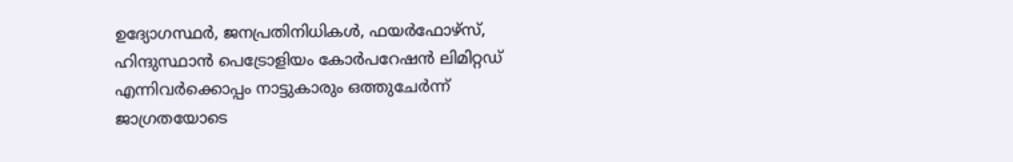ഉദ്യോഗസ്ഥർ, ജനപ്രതിനിധികൾ, ഫയർഫോഴ്‌സ്, ഹിന്ദുസ്ഥാൻ പെട്രോളിയം കോർപറേഷൻ ലിമിറ്റഡ് എന്നിവർക്കൊപ്പം നാട്ടുകാരും ഒത്തുചേർന്ന് ജാഗ്രതയോടെ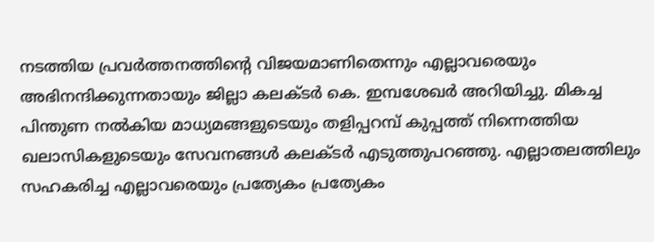നടത്തിയ പ്രവർത്തനത്തിന്റെ വിജയമാണിതെന്നും എല്ലാവരെയും അഭിനന്ദിക്കുന്നതായും ജില്ലാ കലക്ടർ കെ. ഇമ്പശേഖർ അറിയിച്ചു. മികച്ച പിന്തുണ നൽകിയ മാധ്യമങ്ങളുടെയും തളിപ്പറമ്പ് കുപ്പത്ത് നിന്നെത്തിയ ഖലാസികളുടെയും സേവനങ്ങൾ കലക്ടർ എടുത്തുപറഞ്ഞു. എല്ലാതലത്തിലും സഹകരിച്ച എല്ലാവരെയും പ്രത്യേകം പ്രത്യേകം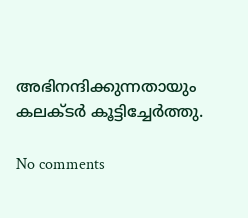അഭിനന്ദിക്കുന്നതായും കലക്ടർ കൂട്ടിച്ചേർത്തു.

No comments